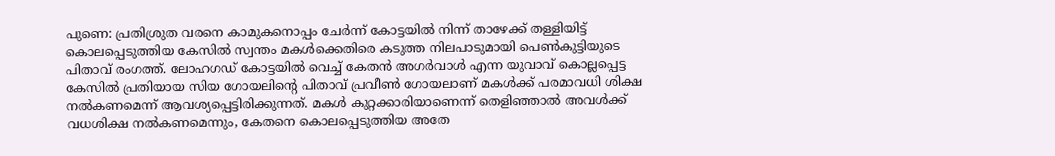പുണെ: പ്രതിശ്രുത വരനെ കാമുകനൊപ്പം ചേർന്ന് കോട്ടയിൽ നിന്ന് താഴേക്ക് തള്ളിയിട്ട് കൊലപ്പെടുത്തിയ കേസിൽ സ്വന്തം മകൾക്കെതിരെ കടുത്ത നിലപാടുമായി പെൺകുട്ടിയുടെ പിതാവ് രംഗത്ത്. ലോഹഗഡ് കോട്ടയിൽ വെച്ച് കേതൻ അഗർവാൾ എന്ന യുവാവ് കൊല്ലപ്പെട്ട കേസിൽ പ്രതിയായ സിയ ഗോയലിന്റെ പിതാവ് പ്രവീൺ ഗോയലാണ് മകൾക്ക് പരമാവധി ശിക്ഷ നൽകണമെന്ന് ആവശ്യപ്പെട്ടിരിക്കുന്നത്. മകൾ കുറ്റക്കാരിയാണെന്ന് തെളിഞ്ഞാൽ അവൾക്ക് വധശിക്ഷ നൽകണമെന്നും, കേതനെ കൊലപ്പെടുത്തിയ അതേ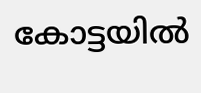കോട്ടയിൽ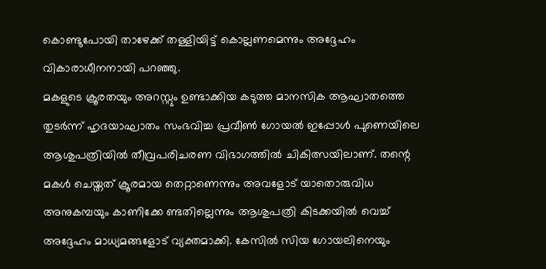കൊണ്ടുപോയി താഴേക്ക് തള്ളിയിട്ട് കൊല്ലണമെന്നും അദ്ദേഹം വികാരാധീനനായി പറഞ്ഞു.
മകളുടെ ക്രൂരതയും അറസ്റ്റും ഉണ്ടാക്കിയ കടുത്ത മാനസിക ആഘാതത്തെ തുടർന്ന് ഹൃദയാഘാതം സംഭവിച്ച പ്രവീൺ ഗോയൽ ഇപ്പോൾ പുണെയിലെ ആശുപത്രിയിൽ തീവ്രപരിചരണ വിഭാഗത്തിൽ ചികിത്സയിലാണ്. തന്റെ മകൾ ചെയ്തത് ക്രൂരമായ തെറ്റാണെന്നും അവളോട് യാതൊരുവിധ അനുകമ്പയും കാണിക്കേ ണ്ടതില്ലെന്നും ആശുപത്രി കിടക്കയിൽ വെച്ച് അദ്ദേഹം മാധ്യമങ്ങളോട് വ്യക്തമാക്കി. കേസിൽ സിയ ഗോയലിനെയും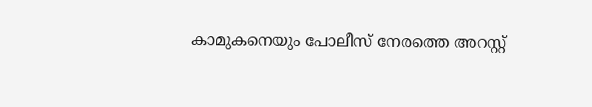കാമുകനെയും പോലീസ് നേരത്തെ അറസ്റ്റ്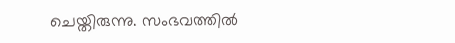ചെയ്തിരുന്നു. സംഭവത്തിൽ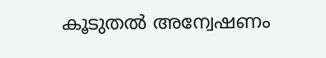കൂടുതൽ അന്വേഷണം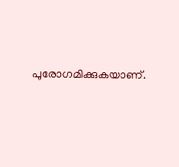പുരോഗമിക്കുകയാണ്.